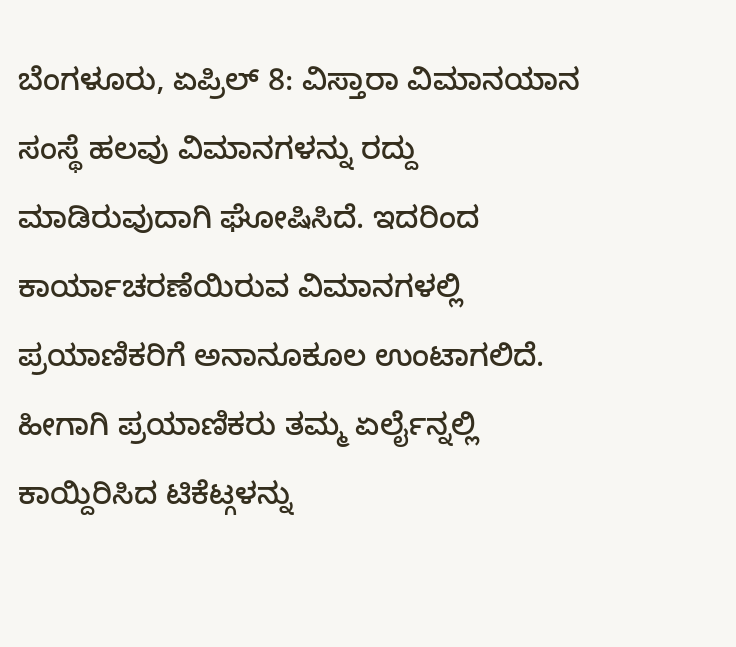ಬೆಂಗಳೂರು, ಏಪ್ರಿಲ್ 8: ವಿಸ್ತಾರಾ ವಿಮಾನಯಾನ ಸಂಸ್ಥೆ ಹಲವು ವಿಮಾನಗಳನ್ನು ರದ್ದು ಮಾಡಿರುವುದಾಗಿ ಘೋಷಿಸಿದೆ. ಇದರಿಂದ ಕಾರ್ಯಾಚರಣೆಯಿರುವ ವಿಮಾನಗಳಲ್ಲಿ ಪ್ರಯಾಣಿಕರಿಗೆ ಅನಾನೂಕೂಲ ಉಂಟಾಗಲಿದೆ. ಹೀಗಾಗಿ ಪ್ರಯಾಣಿಕರು ತಮ್ಮ ಏರ್ಲೈನ್ನಲ್ಲಿ ಕಾಯ್ದಿರಿಸಿದ ಟಿಕೆಟ್ಗಳನ್ನು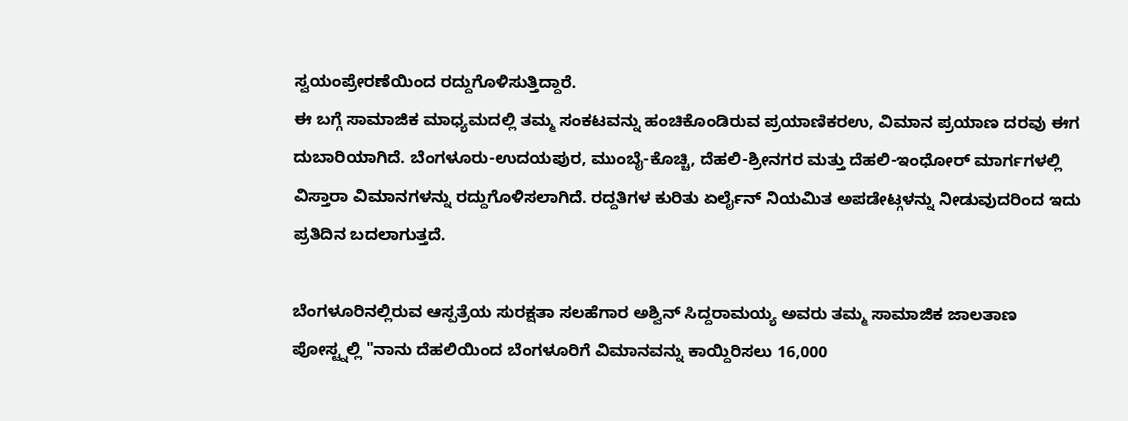ಸ್ವಯಂಪ್ರೇರಣೆಯಿಂದ ರದ್ದುಗೊಳಿಸುತ್ತಿದ್ದಾರೆ.
ಈ ಬಗ್ಗೆ ಸಾಮಾಜಿಕ ಮಾಧ್ಯಮದಲ್ಲಿ ತಮ್ಮ ಸಂಕಟವನ್ನು ಹಂಚಿಕೊಂಡಿರುವ ಪ್ರಯಾಣಿಕರಉ, ವಿಮಾನ ಪ್ರಯಾಣ ದರವು ಈಗ ದುಬಾರಿಯಾಗಿದೆ. ಬೆಂಗಳೂರು-ಉದಯಪುರ, ಮುಂಬೈ-ಕೊಚ್ಚಿ, ದೆಹಲಿ-ಶ್ರೀನಗರ ಮತ್ತು ದೆಹಲಿ-ಇಂಧೋರ್ ಮಾರ್ಗಗಳಲ್ಲಿ ವಿಸ್ತಾರಾ ವಿಮಾನಗಳನ್ನು ರದ್ದುಗೊಳಿಸಲಾಗಿದೆ. ರದ್ದತಿಗಳ ಕುರಿತು ಏರ್ಲೈನ್ ನಿಯಮಿತ ಅಪಡೇಟ್ಗಳನ್ನು ನೀಡುವುದರಿಂದ ಇದು ಪ್ರತಿದಿನ ಬದಲಾಗುತ್ತದೆ.

ಬೆಂಗಳೂರಿನಲ್ಲಿರುವ ಆಸ್ಪತ್ರೆಯ ಸುರಕ್ಷತಾ ಸಲಹೆಗಾರ ಅಶ್ವಿನ್ ಸಿದ್ದರಾಮಯ್ಯ ಅವರು ತಮ್ಮ ಸಾಮಾಜಿಕ ಜಾಲತಾಣ ಪೋಸ್ಟ್ನಲ್ಲಿ "ನಾನು ದೆಹಲಿಯಿಂದ ಬೆಂಗಳೂರಿಗೆ ವಿಮಾನವನ್ನು ಕಾಯ್ದಿರಿಸಲು 16,000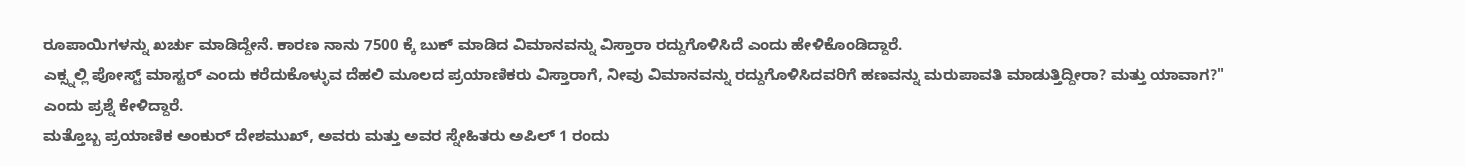ರೂಪಾಯಿಗಳನ್ನು ಖರ್ಚು ಮಾಡಿದ್ದೇನೆ. ಕಾರಣ ನಾನು 7500 ಕ್ಕೆ ಬುಕ್ ಮಾಡಿದ ವಿಮಾನವನ್ನು ವಿಸ್ತಾರಾ ರದ್ದುಗೊಳಿಸಿದೆ ಎಂದು ಹೇಳಿಕೊಂಡಿದ್ದಾರೆ.
ಎಕ್ಸ್ನಲ್ಲಿ ಪೋಸ್ಟ್ ಮಾಸ್ಟರ್ ಎಂದು ಕರೆದುಕೊಳ್ಳುವ ದೆಹಲಿ ಮೂಲದ ಪ್ರಯಾಣಿಕರು ವಿಸ್ತಾರಾಗೆ, ನೀವು ವಿಮಾನವನ್ನು ರದ್ದುಗೊಳಿಸಿದವರಿಗೆ ಹಣವನ್ನು ಮರುಪಾವತಿ ಮಾಡುತ್ತಿದ್ದೀರಾ? ಮತ್ತು ಯಾವಾಗ?" ಎಂದು ಪ್ರಶ್ನೆ ಕೇಳಿದ್ದಾರೆ.
ಮತ್ತೊಬ್ಬ ಪ್ರಯಾಣಿಕ ಅಂಕುರ್ ದೇಶಮುಖ್, ಅವರು ಮತ್ತು ಅವರ ಸ್ನೇಹಿತರು ಅಪಿಲ್ 1 ರಂದು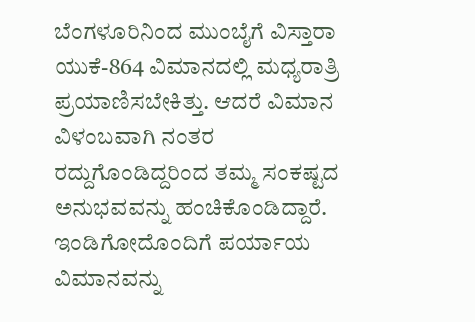ಬೆಂಗಳೂರಿನಿಂದ ಮುಂಬೈಗೆ ವಿಸ್ತಾರಾ ಯುಕೆ-864 ವಿಮಾನದಲ್ಲಿ ಮಧ್ಯರಾತ್ರಿ ಪ್ರಯಾಣಿಸಬೇಕಿತ್ತು. ಆದರೆ ವಿಮಾನ ವಿಳಂಬವಾಗಿ ನಂತರ ರದ್ದುಗೊಂಡಿದ್ದರಿಂದ ತಮ್ಮ ಸಂಕಷ್ಟದ ಅನುಭವವನ್ನು ಹಂಚಿಕೊಂಡಿದ್ದಾರೆ. ಇಂಡಿಗೋದೊಂದಿಗೆ ಪರ್ಯಾಯ ವಿಮಾನವನ್ನು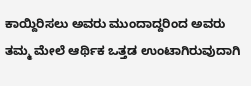ಕಾಯ್ದಿರಿಸಲು ಅವರು ಮುಂದಾದ್ದರಿಂದ ಅವರು ತಮ್ಮ ಮೇಲೆ ಆರ್ಥಿಕ ಒತ್ತಡ ಉಂಟಾಗಿರುವುದಾಗಿ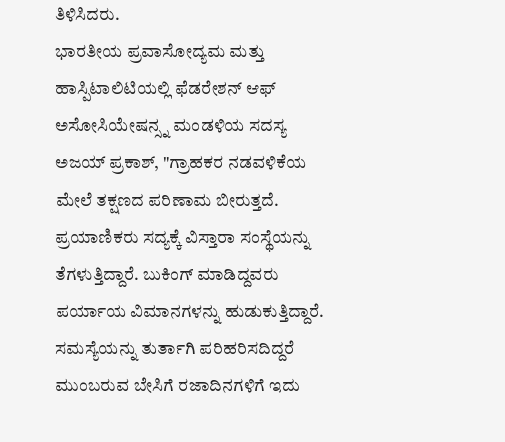ತಿಳಿಸಿದರು.
ಭಾರತೀಯ ಪ್ರವಾಸೋದ್ಯಮ ಮತ್ತು ಹಾಸ್ಪಿಟಾಲಿಟಿಯಲ್ಲಿ ಫೆಡರೇಶನ್ ಆಫ್ ಅಸೋಸಿಯೇಷನ್ಸ್ನ ಮಂಡಳಿಯ ಸದಸ್ಯ ಅಜಯ್ ಪ್ರಕಾಶ್, "ಗ್ರಾಹಕರ ನಡವಳಿಕೆಯ ಮೇಲೆ ತಕ್ಷಣದ ಪರಿಣಾಮ ಬೀರುತ್ತದೆ. ಪ್ರಯಾಣಿಕರು ಸದ್ಯಕ್ಕೆ ವಿಸ್ತಾರಾ ಸಂಸ್ಥೆಯನ್ನು ತೆಗಳುತ್ತಿದ್ದಾರೆ. ಬುಕಿಂಗ್ ಮಾಡಿದ್ದವರು ಪರ್ಯಾಯ ವಿಮಾನಗಳನ್ನು ಹುಡುಕುತ್ತಿದ್ದಾರೆ. ಸಮಸ್ಯೆಯನ್ನು ತುರ್ತಾಗಿ ಪರಿಹರಿಸದಿದ್ದರೆ ಮುಂಬರುವ ಬೇಸಿಗೆ ರಜಾದಿನಗಳಿಗೆ ಇದು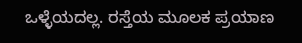ಒಳ್ಳೆಯದಲ್ಲ. ರಸ್ತೆಯ ಮೂಲಕ ಪ್ರಯಾಣ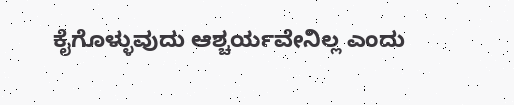ಕೈಗೊಳ್ಳುವುದು ಆಶ್ಚರ್ಯವೇನಿಲ್ಲ ಎಂದು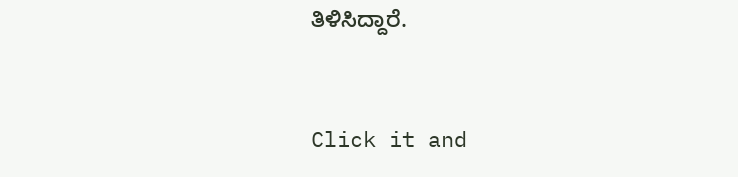ತಿಳಿಸಿದ್ದಾರೆ.


Click it and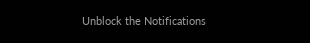Unblock the Notifications